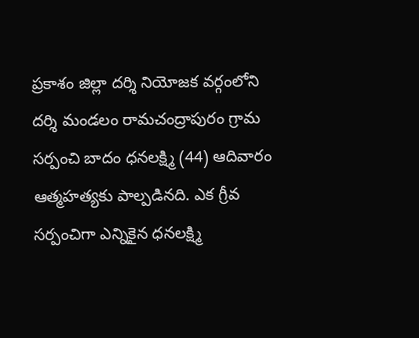ప్రకాశం జిల్లా దర్శి నియోజక వర్గంలోని దర్శి మండలం రామచంద్రాపురం గ్రామ సర్పంచి బాదం ధనలక్ష్మి (44) ఆదివారం ఆత్మహత్యకు పాల్పడినది. ఎక గ్రీవ సర్పంచిగా ఎన్నికైన ధనలక్ష్మి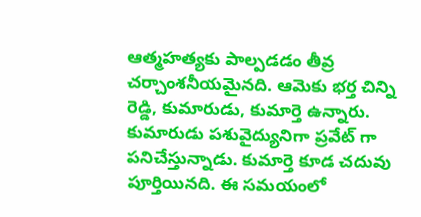ఆత్మహత్యకు పాల్పడడం తీవ్ర చర్చాంశనీయమైనది. ఆమెకు భర్త చిన్ని రెడ్డి, కుమారుడు, కుమార్తె ఉన్నారు. కుమారుడు పశువైద్యునిగా ప్రవేట్ గా పనిచేస్తున్నాడు. కుమార్తె కూడ చదువు పూర్తియినది. ఈ సమయంలో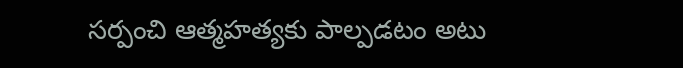సర్పంచి ఆత్మహత్యకు పాల్పడటం అటు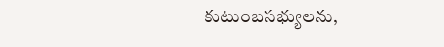కుటుంబసభ్యులను,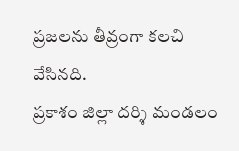ప్రజలను తీవ్రంగా కలచి వేసినది.
ప్రకాశం జిల్లా దర్శి మండలం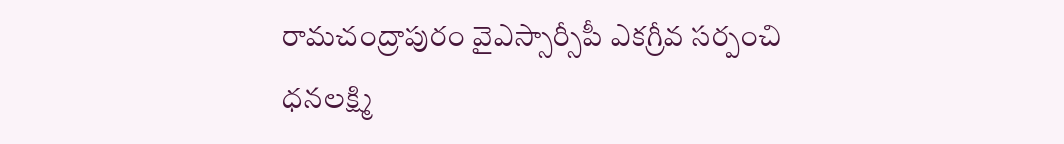రామచంద్రాపురం వైఎస్సార్సీపీ ఎకగ్రీవ సర్పంచి ధనలక్ష్మి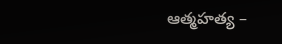ఆత్మహత్య –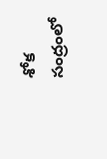శోక సంద్రంలో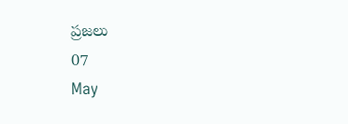ప్రజలు
07
May